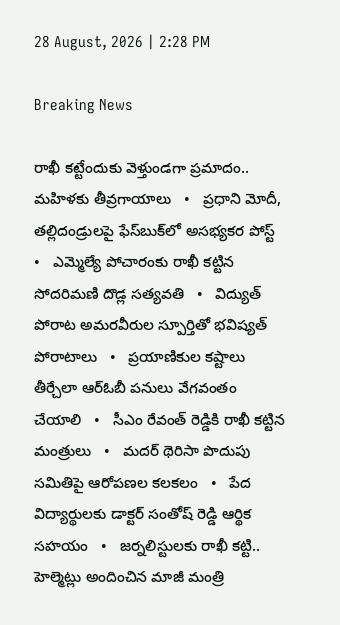28 August, 2026 | 2:28 PM

Breaking News

రాఖీ కట్టేందుకు వెళ్తుండగా ప్రమాదం.. మహిళకు తీవ్రగాయాలు   •   ప్రధాని మోదీ, తల్లిదండ్రులపై ఫేస్‌బుక్‌లో అసభ్యకర పోస్ట్   •   ఎమ్మెల్యే పోచారంకు రాఖీ కట్టిన సోదరిమణి దొడ్ల సత్యవతి   •   విద్యుత్ పోరాట అమరవీరుల స్పూర్తితో భవిష్యత్ పోరాటాలు   •   ప్రయాణికుల కష్టాలు తీర్చేలా ఆర్‌ఓబీ పనులు వేగవంతం చేయాలి   •   సీఎం రేవంత్ రెడ్డికి రాఖీ కట్టిన మంత్రులు   •   మదర్‌ థెరిసా పొదుపు సమితిపై ఆరోపణల కలకలం   •   పేద విద్యార్థులకు డాక్టర్ సంతోష్ రెడ్డి ఆర్థిక సహయం   •   జర్నలిస్టులకు రాఖీ కట్టి.. హెల్మెట్లు అందించిన మాజీ మంత్రి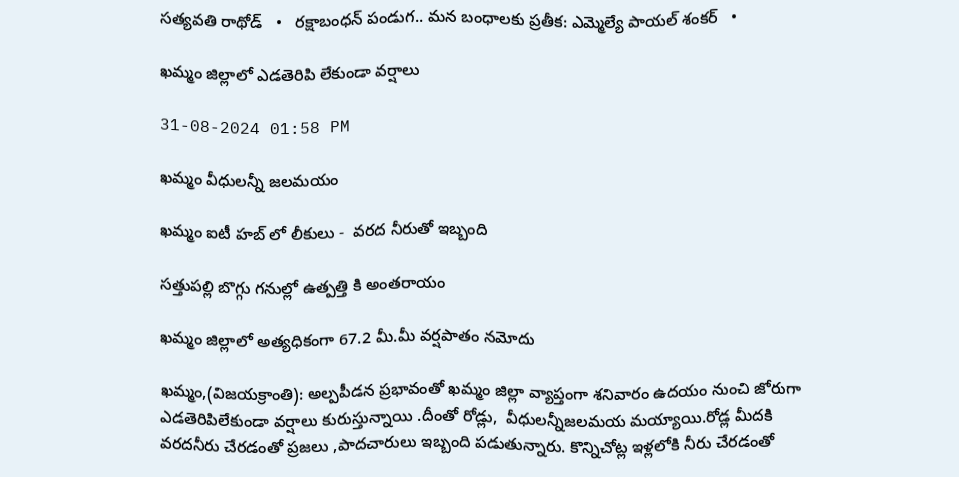సత్యవతి రాథోడ్   •   రక్షాబంధన్‌ పండుగ.. మన బంధాలకు ప్రతీక: ఎమ్మెల్యే పాయల్‌ శంకర్   •

ఖమ్మం జిల్లాలో ఎడతెరిపి లేకుండా వర్షాలు

31-08-2024 01:58 PM

ఖమ్మం వీధులన్నీ జలమయం

ఖమ్మం ఐటీ హబ్ లో లీకులు -  వరద నీరుతో ఇబ్బంది

సత్తుపల్లి బొగ్గు గనుల్లో ఉత్పత్తి కి అంతరాయం

ఖమ్మం జిల్లాలో అత్యధికంగా 67.2 మీ.మీ వర్షపాతం నమోదు

ఖమ్మం,(విజయక్రాంతి): అల్పపీడన ప్రభావంతో ఖమ్మం జిల్లా వ్యాప్తంగా శనివారం ఉదయం నుంచి జోరుగా ఎడతెరిపిలేకుండా వర్షాలు కురుస్తున్నాయి .దీంతో రోడ్లు,  వీధులన్నీజలమయ మయ్యాయి.రోడ్ల మీదకి వరదనీరు చేరడంతో ప్రజలు ,పాదచారులు ఇబ్బంది పడుతున్నారు. కొన్నిచోట్ల ఇళ్లలోకి నీరు చేరడంతో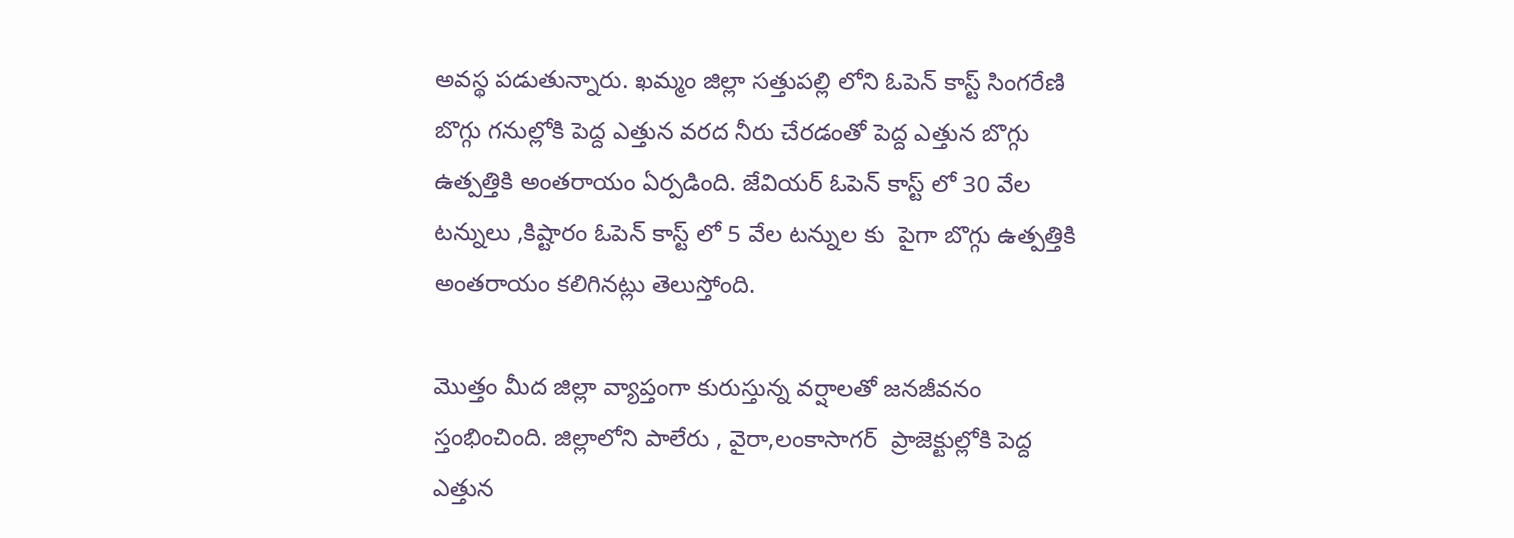అవస్థ పడుతున్నారు. ఖమ్మం జిల్లా సత్తుపల్లి లోని ఓపెన్ కాస్ట్ సింగరేణి బొగ్గు గనుల్లోకి పెద్ద ఎత్తున వరద నీరు చేరడంతో పెద్ద ఎత్తున బొగ్గు  ఉత్పత్తికి అంతరాయం ఏర్పడింది. జేవియర్ ఓపెన్ కాస్ట్ లో 30 వేల టన్నులు ,కిష్టారం ఓపెన్ కాస్ట్ లో 5 వేల టన్నుల కు  పైగా బొగ్గు ఉత్పత్తికి అంతరాయం కలిగినట్లు తెలుస్తోంది.

మొత్తం మీద జిల్లా వ్యాప్తంగా కురుస్తున్న వర్షాలతో జనజీవనం స్తంభించింది. జిల్లాలోని పాలేరు , వైరా,లంకాసాగర్  ప్రాజెక్టుల్లోకి పెద్ద ఎత్తున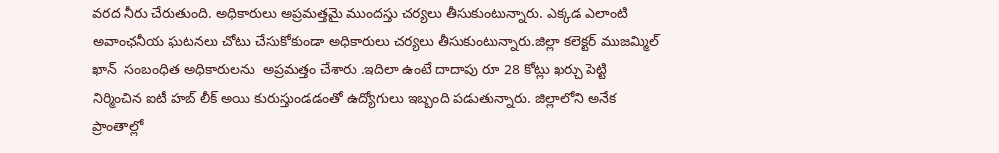వరద నీరు చేరుతుంది. అధికారులు అప్రమత్తమై ముందస్తు చర్యలు తీసుకుంటున్నారు. ఎక్కడ ఎలాంటి అవాంఛనీయ ఘటనలు చోటు చేసుకోకుండా అధికారులు చర్యలు తీసుకుంటున్నారు.జిల్లా కలెక్టర్ ముజమ్మిల్ ఖాన్  సంబంధిత అధికారులను  అప్రమత్తం చేశారు .ఇదిలా ఉంటే దాదాపు రూ 28 కోట్లు ఖర్చు పెట్టి నిర్మించిన ఐటీ హబ్ లీక్ అయి కురుస్తుండడంతో ఉద్యోగులు ఇబ్బంది పడుతున్నారు. జిల్లాలోని అనేక ప్రాంతాల్లో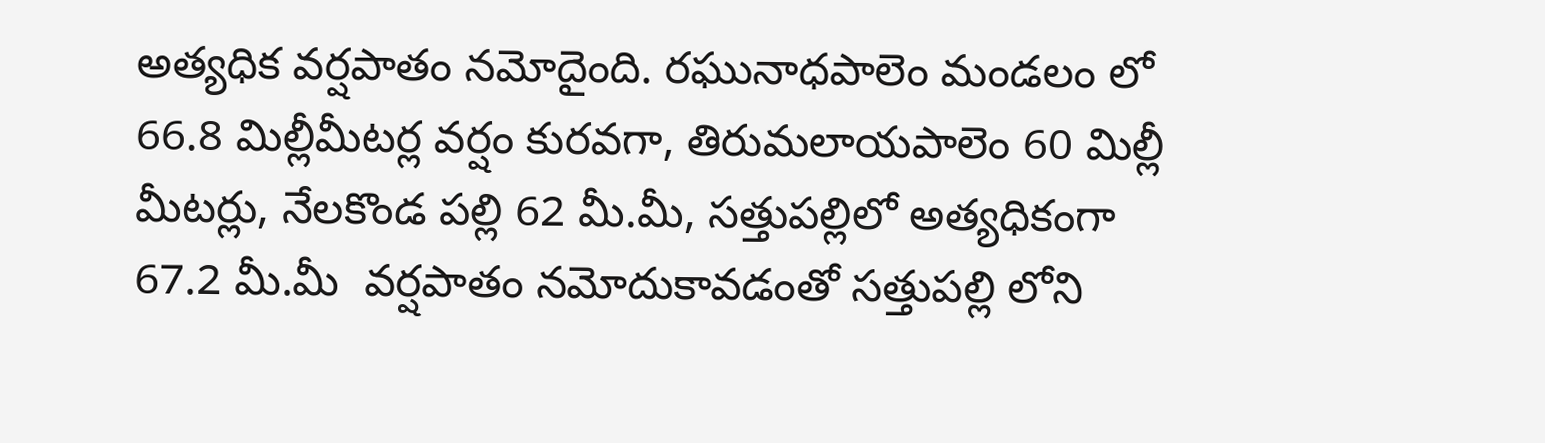అత్యధిక వర్షపాతం నమోదైంది. రఘునాధపాలెం మండలం లో 66.8 మిల్లీమీటర్ల వర్షం కురవగా, తిరుమలాయపాలెం 60 మిల్లీ మీటర్లు, నేలకొండ పల్లి 62 మీ.మీ, సత్తుపల్లిలో అత్యధికంగా  67.2 మీ.మీ  వర్షపాతం నమోదుకావడంతో సత్తుపల్లి లోని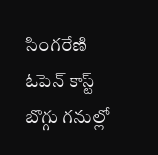సింగరేణి ఓపెన్ కాస్ట్ బొగ్గు గనుల్లో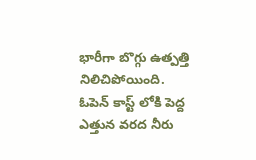భారీగా బొగ్గు ఉత్పత్తి నిలిచిపోయింది. ఓపెన్ కాస్ట్ లోకి పెద్ద ఎత్తున వరద నీరు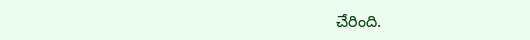చేరింది.